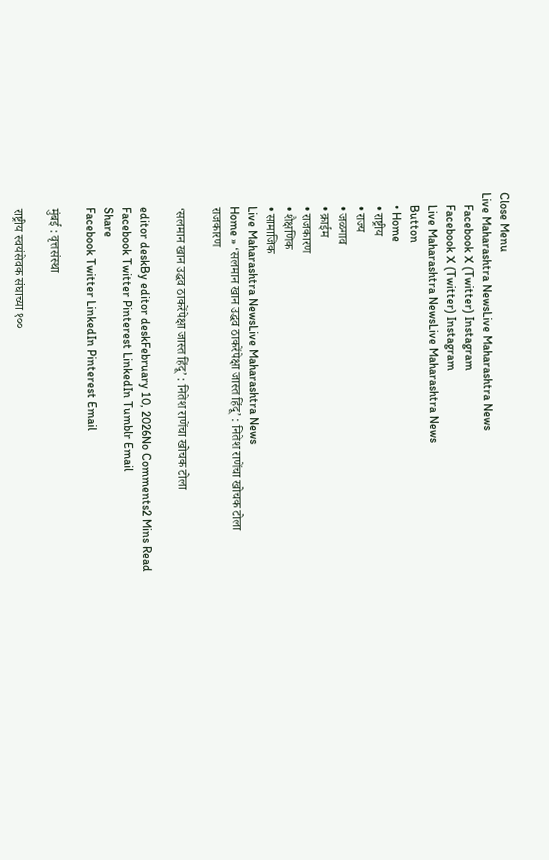Close Menu
Live Maharashtra NewsLive Maharashtra News
    Facebook X (Twitter) Instagram
    Facebook X (Twitter) Instagram
    Live Maharashtra NewsLive Maharashtra News
    Button
    • Home
    • राष्ट्रीय
    • राज्य
    • जळगाव
    • क्राईम
    • राजकारण
    • शैक्षणिक
    • सामाजिक
    Live Maharashtra NewsLive Maharashtra News
    Home » ‘सलमान खान उद्धव ठाकरेंपेक्षा जास्त हिंदू’ : नितेश राणेंचा खोचक टोला
    राजकारण

    ‘सलमान खान उद्धव ठाकरेंपेक्षा जास्त हिंदू’ : नितेश राणेंचा खोचक टोला

    editor deskBy editor deskFebruary 10, 2026No Comments2 Mins Read
    Facebook Twitter Pinterest LinkedIn Tumblr Email
    Share
    Facebook Twitter LinkedIn Pinterest Email

    मुंबई : वृत्तसंस्था

    राष्ट्रीय स्वयंसेवक संघाच्या १००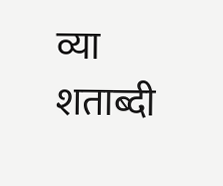व्या शताब्दी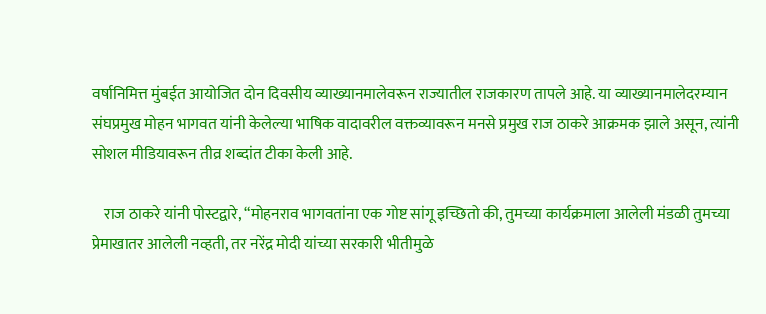वर्षानिमित्त मुंबईत आयोजित दोन दिवसीय व्याख्यानमालेवरून राज्यातील राजकारण तापले आहे. या व्याख्यानमालेदरम्यान संघप्रमुख मोहन भागवत यांनी केलेल्या भाषिक वादावरील वक्तव्यावरून मनसे प्रमुख राज ठाकरे आक्रमक झाले असून, त्यांनी सोशल मीडियावरून तीव्र शब्दांत टीका केली आहे.

    राज ठाकरे यांनी पोस्टद्वारे, “मोहनराव भागवतांना एक गोष्ट सांगू इच्छितो की, तुमच्या कार्यक्रमाला आलेली मंडळी तुमच्या प्रेमाखातर आलेली नव्हती, तर नरेंद्र मोदी यांच्या सरकारी भीतीमुळे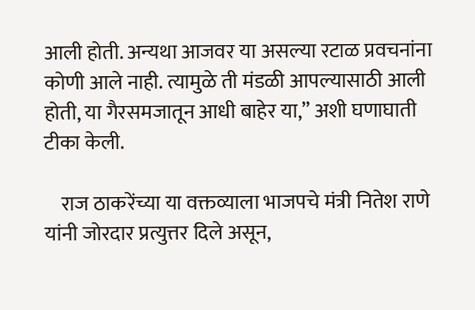आली होती. अन्यथा आजवर या असल्या रटाळ प्रवचनांना कोणी आले नाही. त्यामुळे ती मंडळी आपल्यासाठी आली होती, या गैरसमजातून आधी बाहेर या,” अशी घणाघाती टीका केली.

    राज ठाकरेंच्या या वक्तव्याला भाजपचे मंत्री नितेश राणे यांनी जोरदार प्रत्युत्तर दिले असून,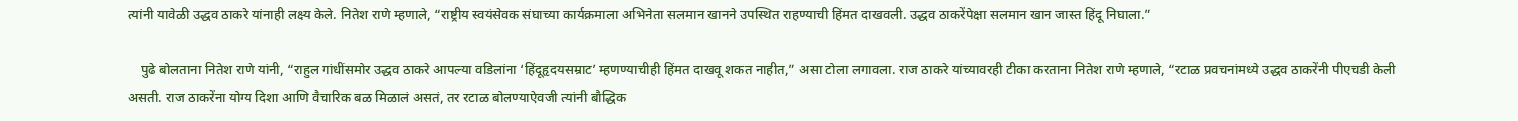त्यांनी यावेळी उद्धव ठाकरे यांनाही लक्ष्य केले. नितेश राणे म्हणाले, “राष्ट्रीय स्वयंसेवक संघाच्या कार्यक्रमाला अभिनेता सलमान खानने उपस्थित राहण्याची हिंमत दाखवली. उद्धव ठाकरेंपेक्षा सलमान खान जास्त हिंदू निघाला.”

    पुढे बोलताना नितेश राणे यांनी, “राहुल गांधींसमोर उद्धव ठाकरे आपल्या वडिलांना ‘हिंदूहृदयसम्राट’ म्हणण्याचीही हिंमत दाखवू शकत नाहीत,” असा टोला लगावला. राज ठाकरे यांच्यावरही टीका करताना नितेश राणे म्हणाले, “रटाळ प्रवचनांमध्ये उद्धव ठाकरेंनी पीएचडी केली असती. राज ठाकरेंना योग्य दिशा आणि वैचारिक बळ मिळालं असतं, तर रटाळ बोलण्याऐवजी त्यांनी बौद्धिक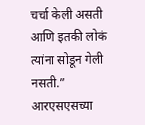चर्चा केली असती आणि इतकी लोकं त्यांना सोडून गेली नसती.” आरएसएसच्या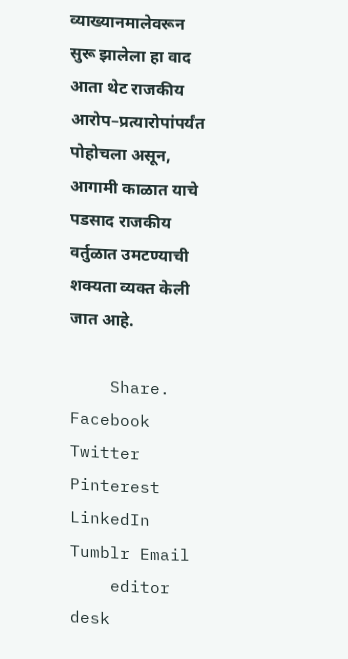व्याख्यानमालेवरून सुरू झालेला हा वाद आता थेट राजकीय आरोप–प्रत्यारोपांपर्यंत पोहोचला असून, आगामी काळात याचे पडसाद राजकीय वर्तुळात उमटण्याची शक्यता व्यक्त केली जात आहे.

    Share. Facebook Twitter Pinterest LinkedIn Tumblr Email
    editor desk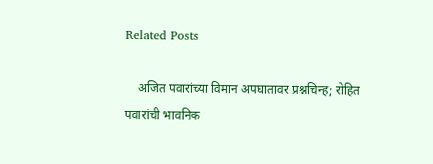Related Posts

    अजित पवारांच्या विमान अपघातावर प्रश्नचिन्ह; रोहित पवारांची भावनिक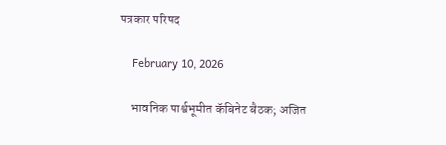पत्रकार परिषद

    February 10, 2026

    भावनिक पार्श्वभूमीत कॅबिनेट बैठक; अजित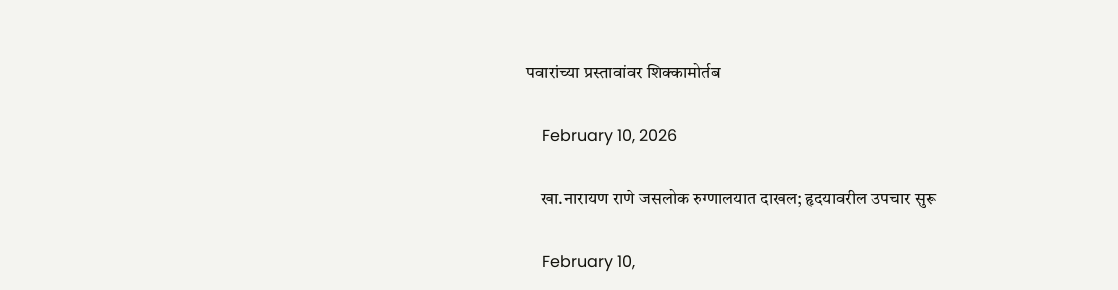पवारांच्या प्रस्तावांवर शिक्कामोर्तब

    February 10, 2026

    खा.नारायण राणे जसलोक रुग्णालयात दाखल; हृदयावरील उपचार सुरू

    February 10,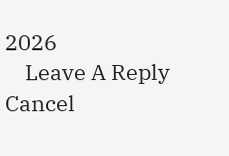2026
    Leave A Reply Cancel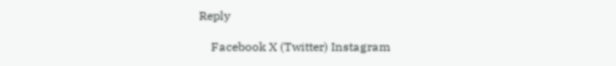Reply

    Facebook X (Twitter) Instagram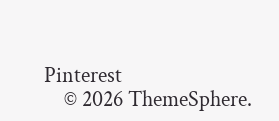Pinterest
    © 2026 ThemeSphere.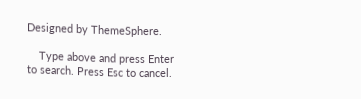Designed by ThemeSphere.

    Type above and press Enter to search. Press Esc to cancel.